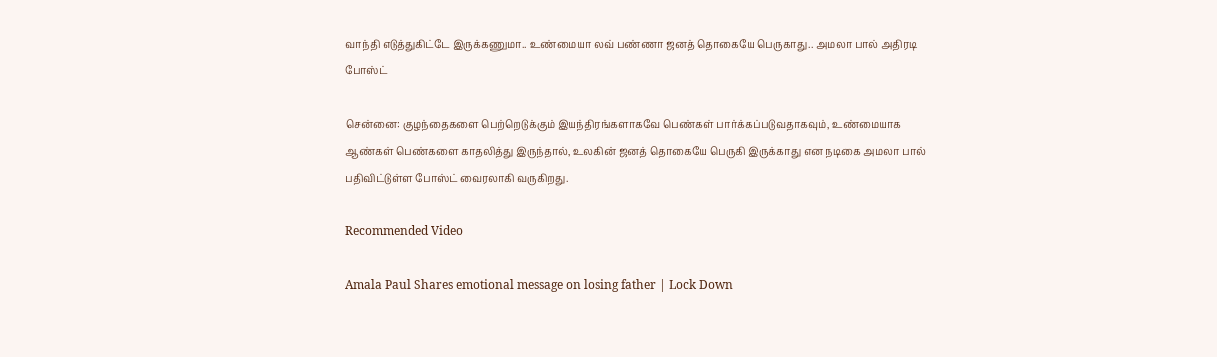வாந்தி எடுத்துகிட்டே இருக்கணுமா.. உண்மையா லவ் பண்ணா ஜனத் தொகையே பெருகாது.. அமலா பால் அதிரடி போஸ்ட்

சென்னை: குழந்தைகளை பெற்றெடுக்கும் இயந்திரங்களாகவே பெண்கள் பார்க்கப்படுவதாகவும், உண்மையாக ஆண்கள் பெண்களை காதலித்து இருந்தால், உலகின் ஜனத் தொகையே பெருகி இருக்காது என நடிகை அமலா பால் பதிவிட்டுள்ள போஸ்ட் வைரலாகி வருகிறது.

Recommended Video

Amala Paul Shares emotional message on losing father | Lock Down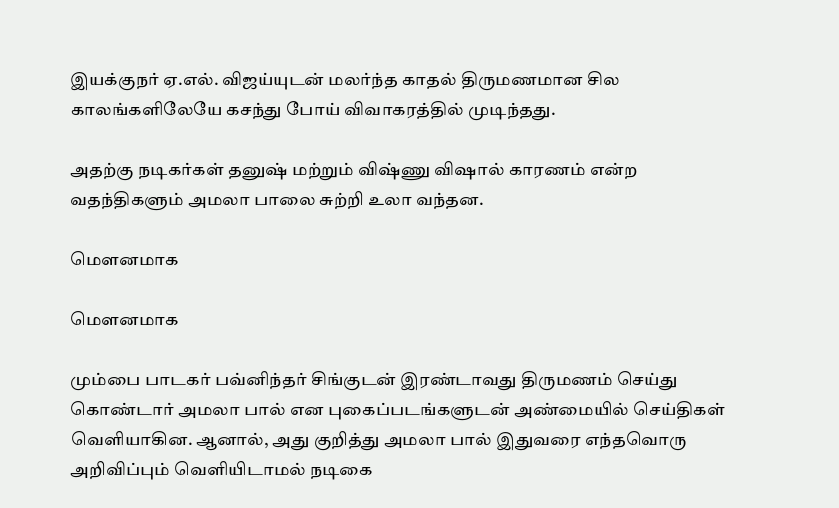இயக்குநர் ஏ.எல். விஜய்யுடன் மலர்ந்த காதல் திருமணமான சில காலங்களிலேயே கசந்து போய் விவாகரத்தில் முடிந்தது.

அதற்கு நடிகர்கள் தனுஷ் மற்றும் விஷ்ணு விஷால் காரணம் என்ற வதந்திகளும் அமலா பாலை சுற்றி உலா வந்தன.

மெளனமாக

மெளனமாக

மும்பை பாடகர் பவ்னிந்தர் சிங்குடன் இரண்டாவது திருமணம் செய்து கொண்டார் அமலா பால் என புகைப்படங்களுடன் அண்மையில் செய்திகள் வெளியாகின. ஆனால், அது குறித்து அமலா பால் இதுவரை எந்தவொரு அறிவிப்பும் வெளியிடாமல் நடிகை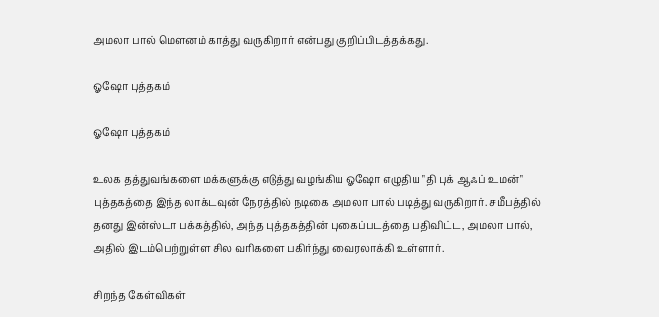அமலா பால் மெளனம் காத்து வருகிறார் என்பது குறிப்பிடத்தக்கது.

ஓஷோ புத்தகம்

ஓஷோ புத்தகம்

உலக தத்துவங்களை மக்களுக்கு எடுத்து வழங்கிய ஓஷோ எழுதிய "தி புக் ஆஃப் உமன்" புத்தகத்தை இந்த லாக்டவுன் நேரத்தில் நடிகை அமலா பால் படித்து வருகிறார். சமீபத்தில் தனது இன்ஸ்டா பக்கத்தில், அந்த புத்தகத்தின் புகைப்படத்தை பதிவிட்ட, அமலா பால், அதில் இடம்பெற்றுள்ள சில வரிகளை பகிர்ந்து வைரலாக்கி உள்ளார்.

சிறந்த கேள்விகள்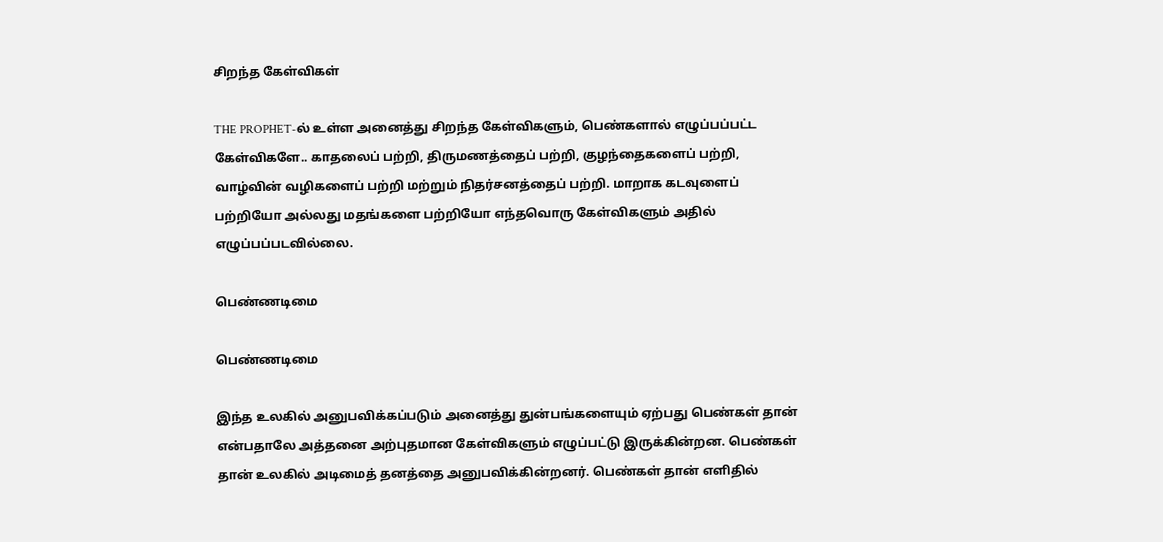சிறந்த கேள்விகள்

THE PROPHET-ல் உள்ள அனைத்து சிறந்த கேள்விகளும், பெண்களால் எழுப்பப்பட்ட கேள்விகளே.. காதலைப் பற்றி, திருமணத்தைப் பற்றி, குழந்தைகளைப் பற்றி, வாழ்வின் வழிகளைப் பற்றி மற்றும் நிதர்சனத்தைப் பற்றி. மாறாக கடவுளைப் பற்றியோ அல்லது மதங்களை பற்றியோ எந்தவொரு கேள்விகளும் அதில் எழுப்பப்படவில்லை.

பெண்ணடிமை

பெண்ணடிமை

இந்த உலகில் அனுபவிக்கப்படும் அனைத்து துன்பங்களையும் ஏற்பது பெண்கள் தான் என்பதாலே அத்தனை அற்புதமான கேள்விகளும் எழுப்பட்டு இருக்கின்றன. பெண்கள் தான் உலகில் அடிமைத் தனத்தை அனுபவிக்கின்றனர். பெண்கள் தான் எளிதில்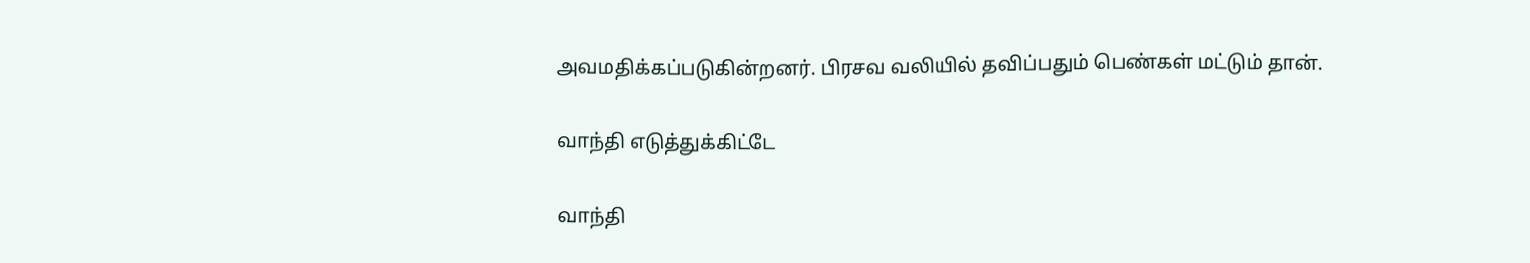அவமதிக்கப்படுகின்றனர். பிரசவ வலியில் தவிப்பதும் பெண்கள் மட்டும் தான்.

வாந்தி எடுத்துக்கிட்டே

வாந்தி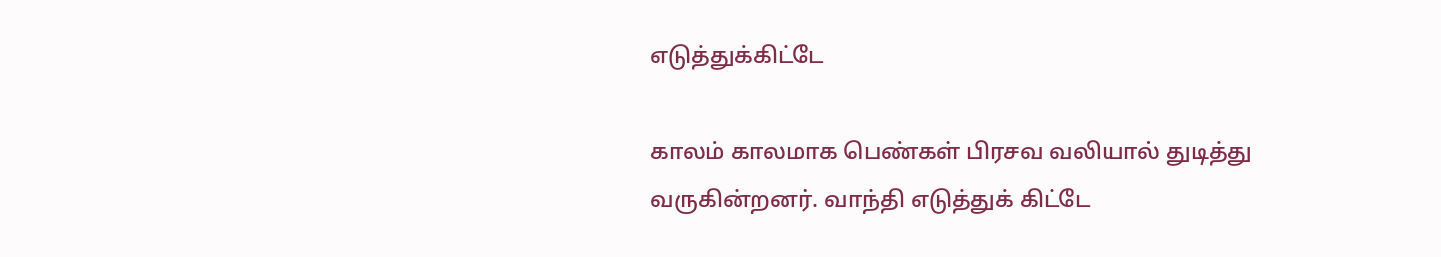எடுத்துக்கிட்டே

காலம் காலமாக பெண்கள் பிரசவ வலியால் துடித்து வருகின்றனர். வாந்தி எடுத்துக் கிட்டே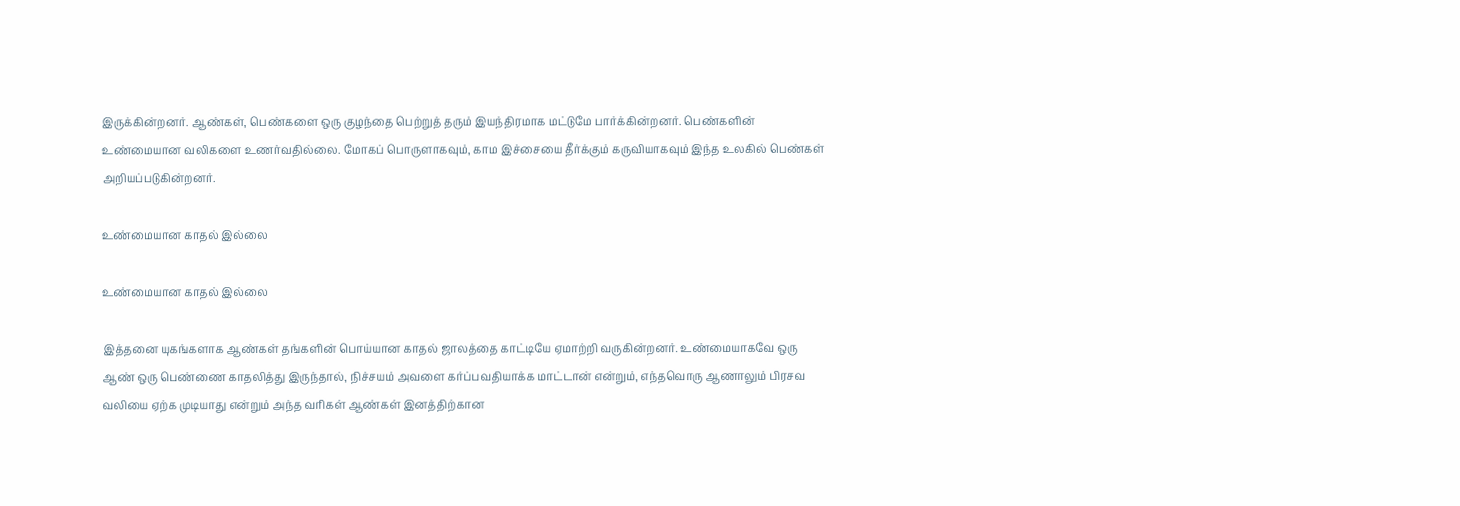இருக்கின்றனர். ஆண்கள், பெண்களை ஒரு குழந்தை பெற்றுத் தரும் இயந்திரமாக மட்டுமே பார்க்கின்றனர். பெண்களின் உண்மையான வலிகளை உணர்வதில்லை. மோகப் பொருளாகவும், காம இச்சையை தீர்க்கும் கருவியாகவும் இந்த உலகில் பெண்கள் அறியப்படுகின்றனர்.

உண்மையான காதல் இல்லை

உண்மையான காதல் இல்லை

இத்தனை யுகங்களாக ஆண்கள் தங்களின் பொய்யான காதல் ஜாலத்தை காட்டியே ஏமாற்றி வருகின்றனர். உண்மையாகவே ஒரு ஆண் ஒரு பெண்ணை காதலித்து இருந்தால், நிச்சயம் அவளை கர்ப்பவதியாக்க மாட்டான் என்றும், எந்தவொரு ஆணாலும் பிரசவ வலியை ஏற்க முடியாது என்றும் அந்த வரிகள் ஆண்கள் இனத்திற்கான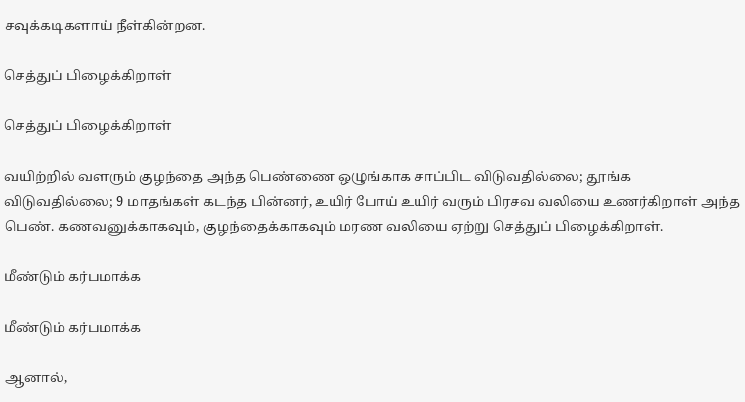சவுக்கடிகளாய் நீள்கின்றன.

செத்துப் பிழைக்கிறாள்

செத்துப் பிழைக்கிறாள்

வயிற்றில் வளரும் குழந்தை அந்த பெண்ணை ஒழுங்காக சாப்பிட விடுவதில்லை; தூங்க விடுவதில்லை; 9 மாதங்கள் கடந்த பின்னர், உயிர் போய் உயிர் வரும் பிரசவ வலியை உணர்கிறாள் அந்த பெண். கணவனுக்காகவும், குழந்தைக்காகவும் மரண வலியை ஏற்று செத்துப் பிழைக்கிறாள்.

மீண்டும் கர்பமாக்க

மீண்டும் கர்பமாக்க

ஆனால்,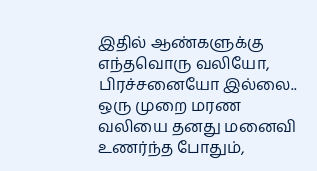இதில் ஆண்களுக்கு எந்தவொரு வலியோ, பிரச்சனையோ இல்லை.. ஒரு முறை மரண வலியை தனது மனைவி உணர்ந்த போதும்,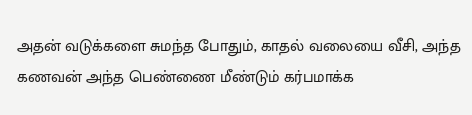அதன் வடுக்களை சுமந்த போதும், காதல் வலையை வீசி, அந்த கணவன் அந்த பெண்ணை மீண்டும் கர்பமாக்க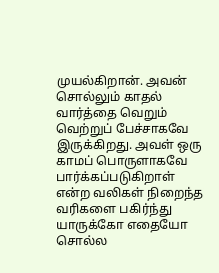முயல்கிறான். அவன் சொல்லும் காதல் வார்த்தை வெறும் வெற்றுப் பேச்சாகவே இருக்கிறது. அவள் ஒரு காமப் பொருளாகவே பார்க்கப்படுகிறாள் என்ற வலிகள் நிறைந்த வரிகளை பகிர்ந்து யாருக்கோ எதையோ சொல்ல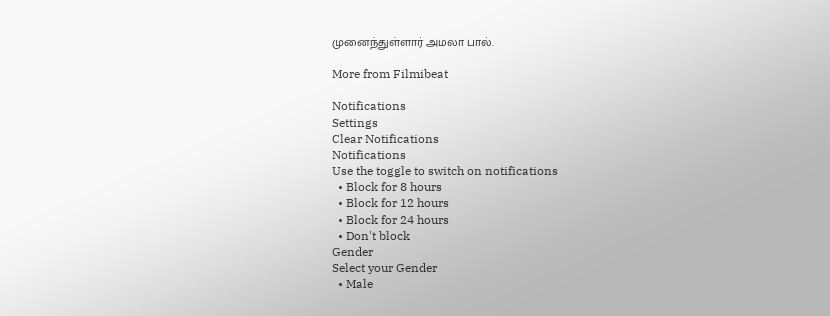முனைந்துள்ளார் அமலா பால்.

More from Filmibeat

Notifications
Settings
Clear Notifications
Notifications
Use the toggle to switch on notifications
  • Block for 8 hours
  • Block for 12 hours
  • Block for 24 hours
  • Don't block
Gender
Select your Gender
  • Male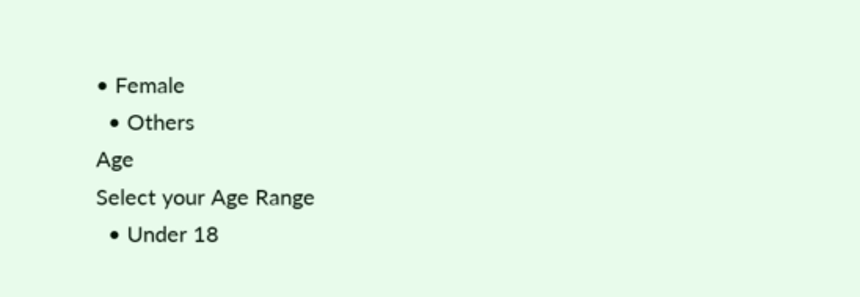• Female
  • Others
Age
Select your Age Range
  • Under 18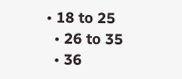• 18 to 25
  • 26 to 35
  • 36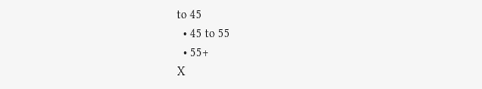to 45
  • 45 to 55
  • 55+
X